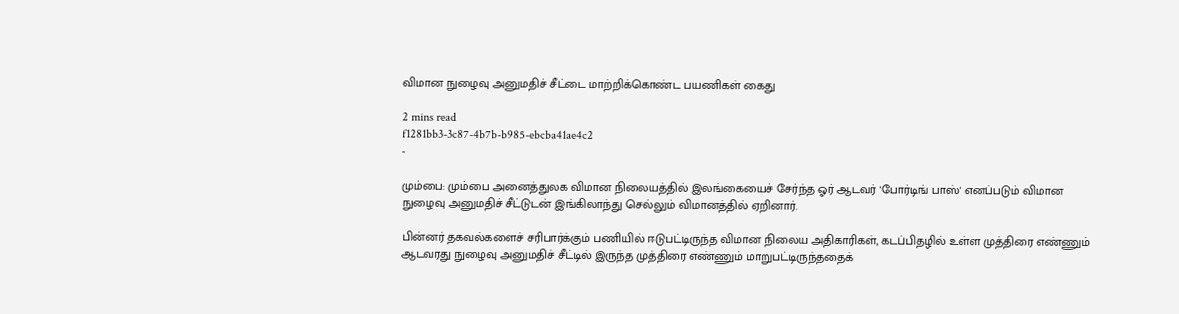விமான நுழைவு அனுமதிச் சீட்டை மாற்றிக்கொண்ட பயணிகள் கைது

2 mins read
f1281bb3-3c87-4b7b-b985-ebcba41ae4c2
-

மும்பை: மும்பை அனைத்துலக விமான நிலையத்தில் இலங்கையைச் சேர்ந்த ஓர் ஆடவர் 'போர்டிங் பாஸ்' எனப்படும் விமான நுழைவு அனுமதிச் சீட்டுடன் இங்கிலாந்து செல்லும் விமானத்தில் ஏறினார்.

பின்னர் தகவல்களைச் சரிபார்க்கும் பணியில் ஈடுபட்டிருந்த விமான நிலைய அதிகாரிகள், கடப்பிதழில் உள்ள முத்திரை எண்ணும் ஆடவரது நுழைவு அனுமதிச் சீட்டில் இருந்த முத்திரை எண்ணும் மாறுபட்டிருந்ததைக்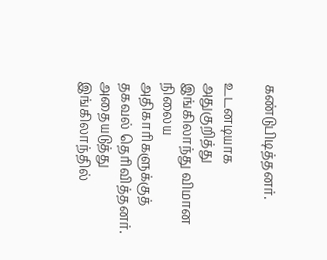கண்டுபிடித்தனர்.

உடனடியாக அதுகுறித்து இங்கிலாந்து விமான நிலைய அதிகாரிகளுக்குத் தகவல் தெரிவித்தனர். அதையடுத்து இங்கிலாந்தில்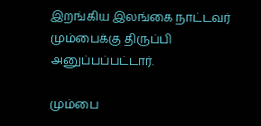இறங்கிய இலங்கை நாட்டவர் மும்பைக்கு திருப்பி அனுப்பப்பட்டார்.

மும்பை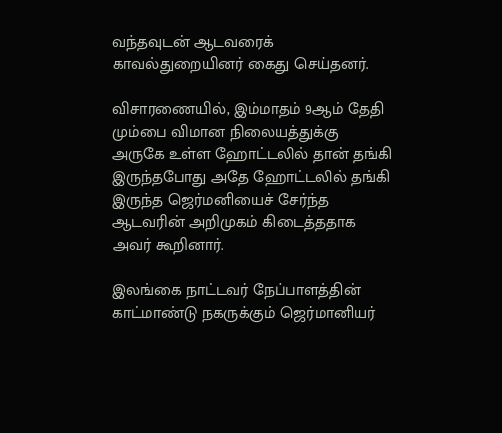வந்தவுடன் ஆடவரைக் காவல்துறையினர் கைது செய்தனர்.

விசாரணையில், இம்மாதம் 9ஆம் தேதி மும்பை விமான நிலையத்துக்கு அருகே உள்ள ஹோட்டலில் தான் தங்கி இருந்தபோது அதே ஹோட்டலில் தங்கி இருந்த ஜெர்மனியைச் சேர்ந்த ஆடவரின் அறிமுகம் கிடைத்ததாக அவர் கூறினார்.

இலங்கை நாட்டவர் நேப்பாளத்தின் காட்மாண்டு நகருக்கும் ஜெர்மானியர்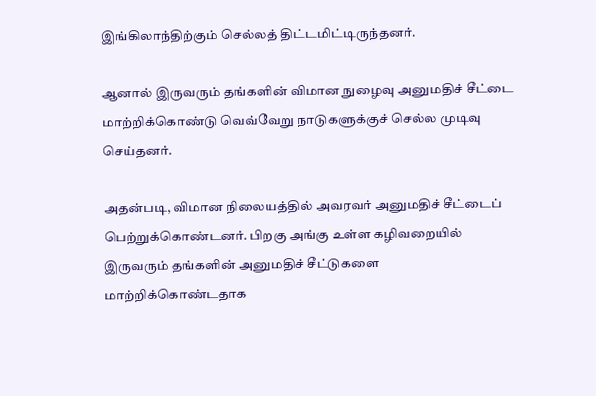இங்கிலாந்திற்கும் செல்லத் திட்டமிட்டிருந்தனர்.

ஆனால் இருவரும் தங்களின் விமான நுழைவு அனுமதிச் சீட்டை மாற்றிக்கொண்டு வெவ்வேறு நாடுகளுக்குச் செல்ல முடிவு செய்தனர்.

அதன்படி, விமான நிலையத்தில் அவரவர் அனுமதிச் சீட்டைப் பெற்றுக்கொண்டனர். பிறகு அங்கு உள்ள கழிவறையில் இருவரும் தங்களின் அனுமதிச் சீட்டுகளை மாற்றிக்கொண்டதாக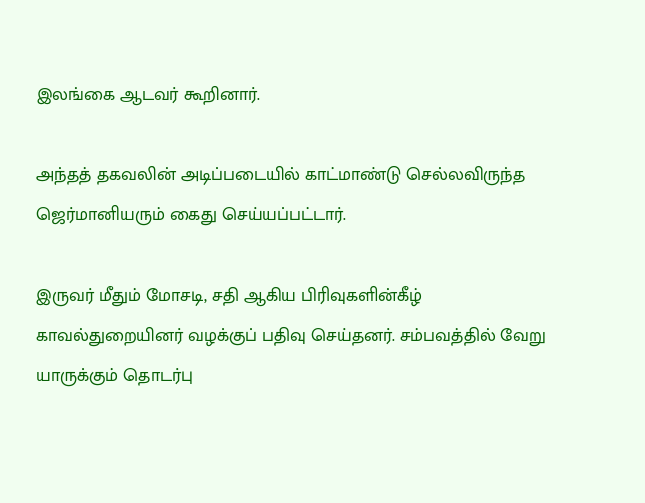இலங்கை ஆடவர் கூறினார்.

அந்தத் தகவலின் அடிப்படையில் காட்மாண்டு செல்லவிருந்த ஜெர்மானியரும் கைது செய்யப்பட்டார்.

இருவர் மீதும் மோசடி, சதி ஆகிய பிரிவுகளின்கீழ் காவல்துறையினர் வழக்குப் பதிவு செய்தனர். சம்பவத்தில் வேறு யாருக்கும் தொடர்பு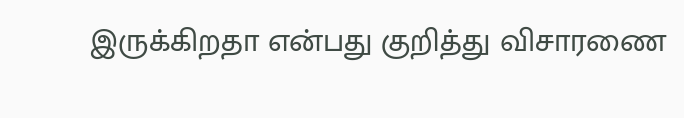இருக்கிறதா என்பது குறித்து விசாரணை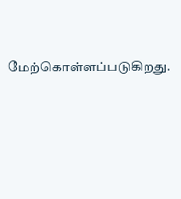மேற்கொள்ளப்படுகிறது.